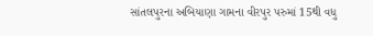સાંતલપુરના અબિયાણા ગામના વીરપુર પરુમાં 15થી વધુ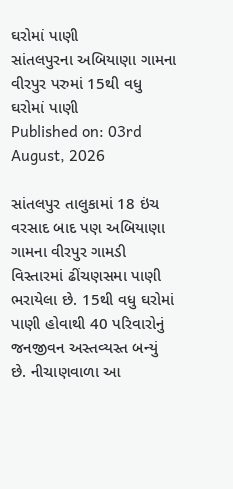ઘરોમાં પાણી
સાંતલપુરના અબિયાણા ગામના વીરપુર પરુમાં 15થી વધુ ઘરોમાં પાણી
Published on: 03rd August, 2026

સાંતલપુર તાલુકામાં 18 ઇંચ વરસાદ બાદ પણ અબિયાણા ગામના વીરપુર ગામડી વિસ્તારમાં ઢીંચણસમા પાણી ભરાયેલા છે. 15થી વધુ ઘરોમાં પાણી હોવાથી 40 પરિવારોનું જનજીવન અસ્તવ્યસ્ત બન્યું છે. નીચાણવાળા આ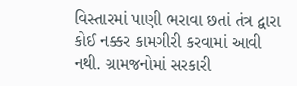વિસ્તારમાં પાણી ભરાવા છતાં તંત્ર દ્વારા કોઈ નક્કર કામગીરી કરવામાં આવી નથી. ગ્રામજનોમાં સરકારી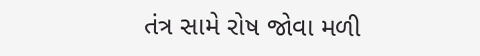તંત્ર સામે રોષ જોવા મળી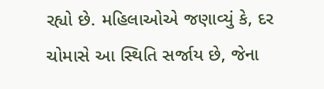રહ્યો છે. મહિલાઓએ જણાવ્યું કે, દર ચોમાસે આ સ્થિતિ સર્જાય છે, જેના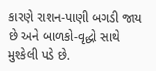કારણે રાશન-પાણી બગડી જાય છે અને બાળકો-વૃદ્ધો સાથે મુશ્કેલી પડે છે.